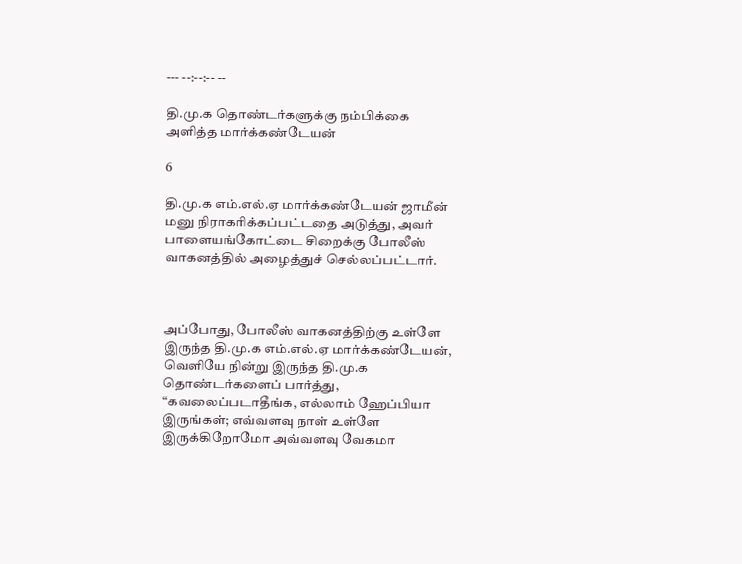--- --:--:-- --

தி.மு.க தொண்டர்களுக்கு நம்பிக்கை அளித்த மார்க்கண்டேயன்

6

தி.மு.க எம்.எல்.ஏ மார்க்கண்டேயன் ஜாமீன் மனு நிராகரிக்கப்பட்டதை அடுத்து, அவர் பாளையங்கோட்டை சிறைக்கு போலீஸ் வாகனத்தில் அழைத்துச் செல்லப்பட்டார்.



அப்போது, போலீஸ் வாகனத்திற்கு உள்ளே இருந்த தி.மு.க எம்.எல்.ஏ மார்க்கண்டேயன், வெளியே நின்று இருந்த தி.மு.க தொண்டர்களைப் பார்த்து, “கவலைப்படாதீங்க, எல்லாம் ஹேப்பியா இருங்கள்; எவ்வளவு நாள் உள்ளே இருக்கிறோமோ அவ்வளவு வேகமா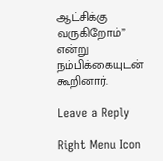ஆட்சிக்கு வருகிறோம்” என்று நம்பிக்கையுடன் கூறினார்.

Leave a Reply

Right Menu Icon